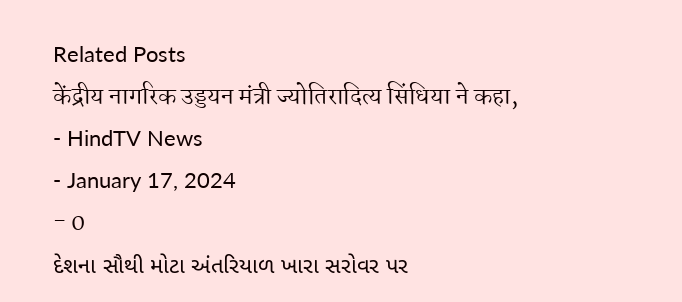Related Posts
केंद्रीय नागरिक उड्डयन मंत्री ज्योतिरादित्य सिंधिया ने कहा,
- HindTV News
- January 17, 2024
- 0
દેશના સૌથી મોટા અંતરિયાળ ખારા સરોવર પર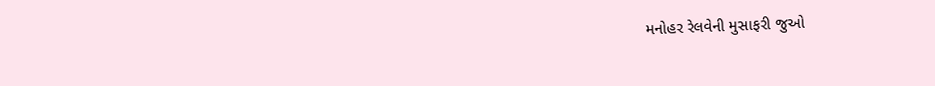મનોહર રેલવેની મુસાફરી જુઓ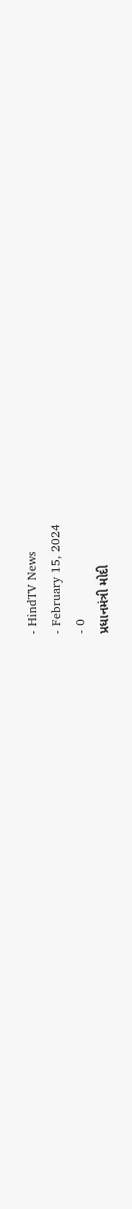- HindTV News
- February 15, 2024
- 0
પ્રધાનમંત્રી મોદી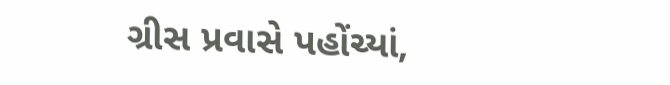ગ્રીસ પ્રવાસે પહોંચ્યાં,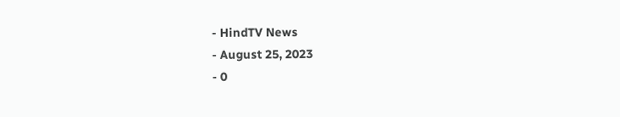- HindTV News
- August 25, 2023
- 0